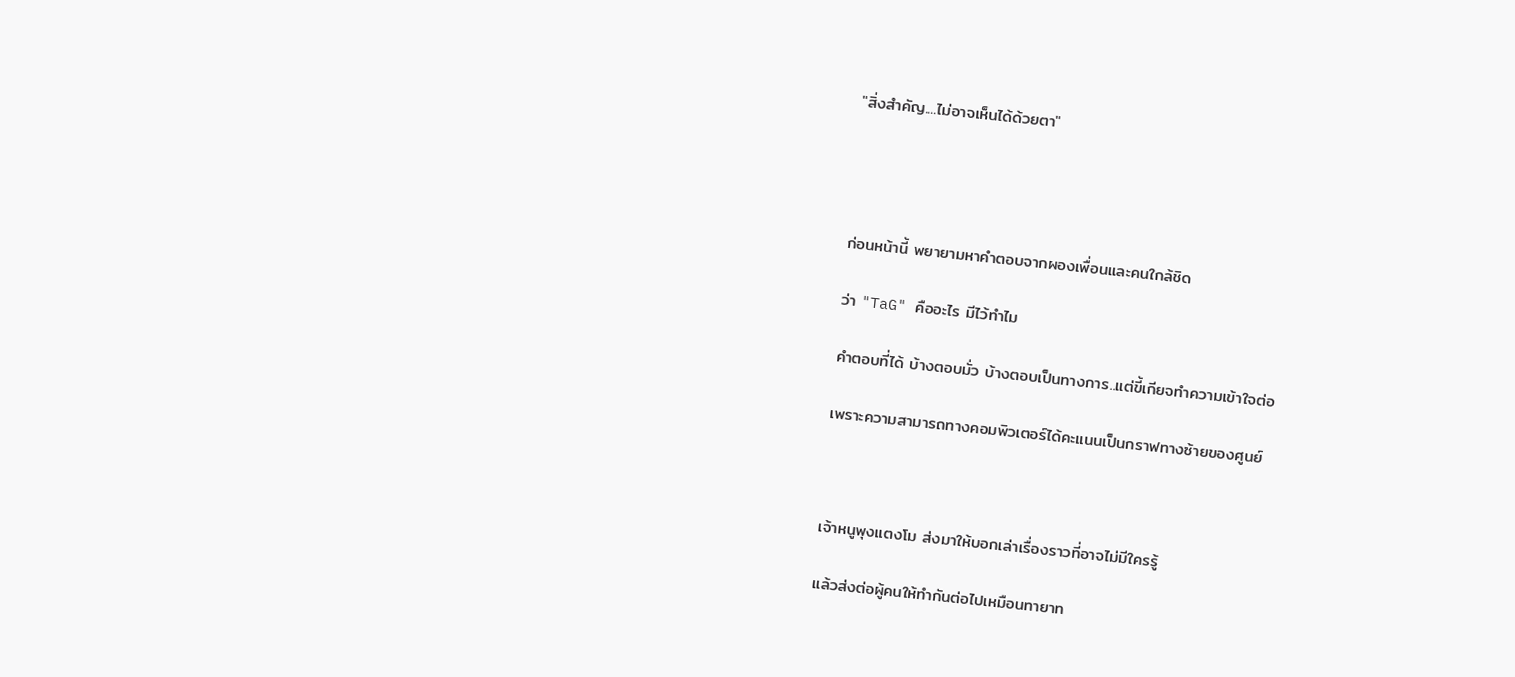"สิ่งสำคัญ....ไม่อาจเห็นได้ด้วยตา"




ก่อนหน้านี้ พยายามหาคำตอบจากผองเพื่อนและคนใกล้ชิด

ว่า "TaG" คืออะไร มีไว้ทำไม

คำตอบที่ได้ บ้างตอบมั่ว บ้างตอบเป็นทางการ..แต่ขี้เกียจทำความเข้าใจต่อ

เพราะความสามารถทางคอมพิวเตอร์ได้คะแนนเป็นกราฟทางซ้ายของศูนย์



เจ้าหนูพุงแตงโม ส่งมาให้บอกเล่าเรื่องราวที่อาจไม่มีใครรู้

แล้วส่งต่อผู้คนให้ทำกันต่อไปเหมือนทายาท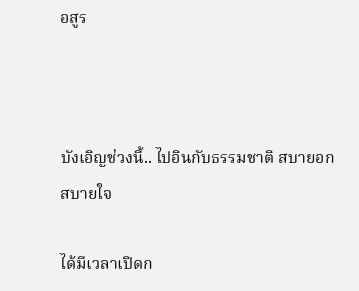อสูร



บังเอิญช่วงนี้.. ไปอินกับธรรมชาติ สบายอกสบายใจ

ได้มีเวลาเปิดก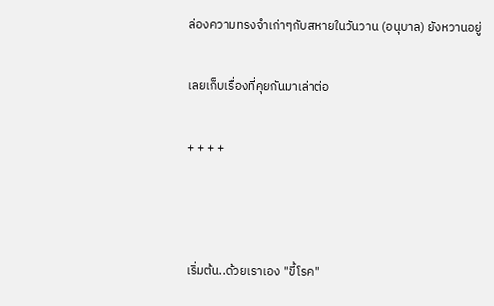ล่องความทรงจำเก่าๆกับสหายในวันวาน (อนุบาล) ยังหวานอยู่

เลยเก็บเรื่องที่คุยกันมาเล่าต่อ

+ + + +



เริ่มต้น..ด้วยเราเอง "ขี้โรค"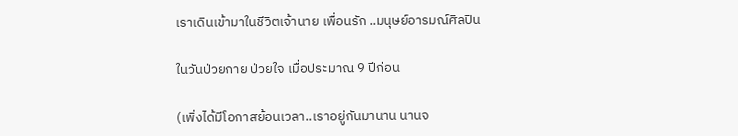เราเดินเข้ามาในชีวิตเจ้านาย เพื่อนรัก ..มนุษย์อารมณ์ศิลปิน

ในวันป่วยกาย ป่วยใจ เมื่อประมาณ 9 ปีก่อน

(เพิ่งได้มีโอกาสย้อนเวลา..เราอยู่กันมานาน นานจ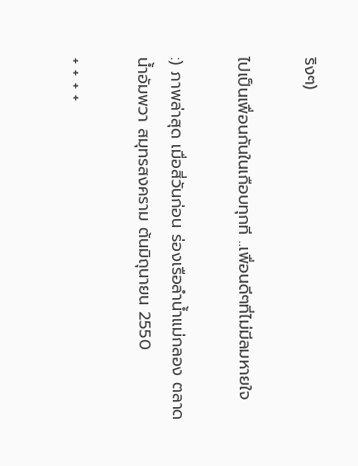ริงๆ)

ไปเป็นเพื่อนกันในเกือบทุกที ..เพื่อนดีๆที่ไม่มีลมหายใจ

:) ภาพล่าสุด เมื่อสี่วันก่อน ร่องเรือลำน้ำแม่กลอง ตลาดน้ำอัมพวา สมุทรสงคราม ต้นมิถุนายน 2550

+ + + +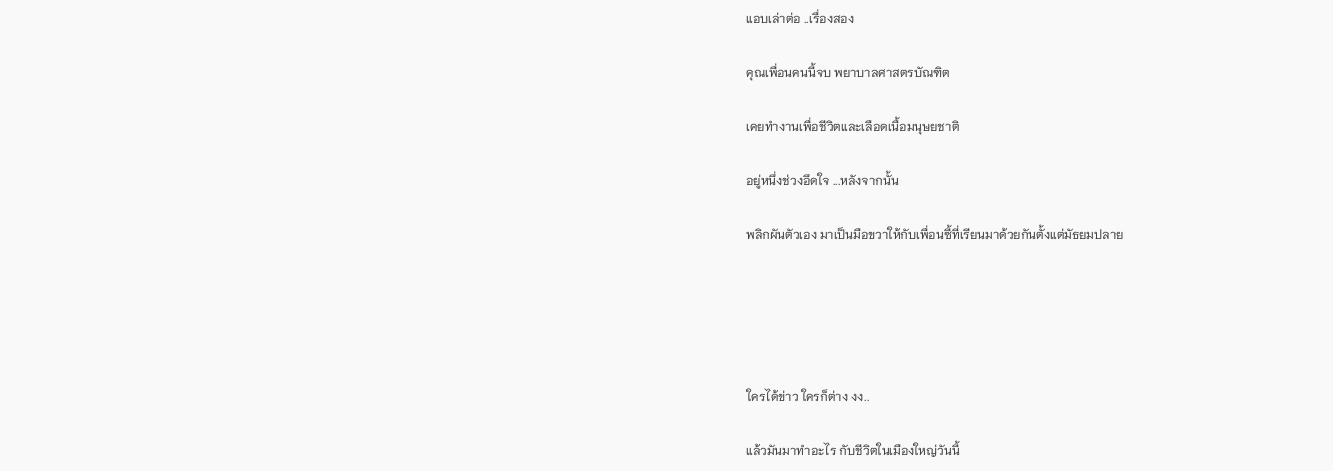แอบเล่าต่อ ..เรื่องสอง

คุณเพื่อนคนนี้จบ พยาบาลศาสตรบัณฑิต

เคยทำงานเพื่อชีวิตและเลือดเนื้อมนุษยชาติ

อยู่หนึ่งช่วงอึดใจ ...หลังจากนั้น

พลิกผันตัวเอง มาเป็นมือขวาให้กับเพื่อนซี้ที่เรียนมาด้วยกันตั้งแต่มัธยมปลาย





ใครได้ข่าว ใครก็ต่าง งง..

แล้วมันมาทำอะไร กับชีวิตในเมืองใหญ่วันนี้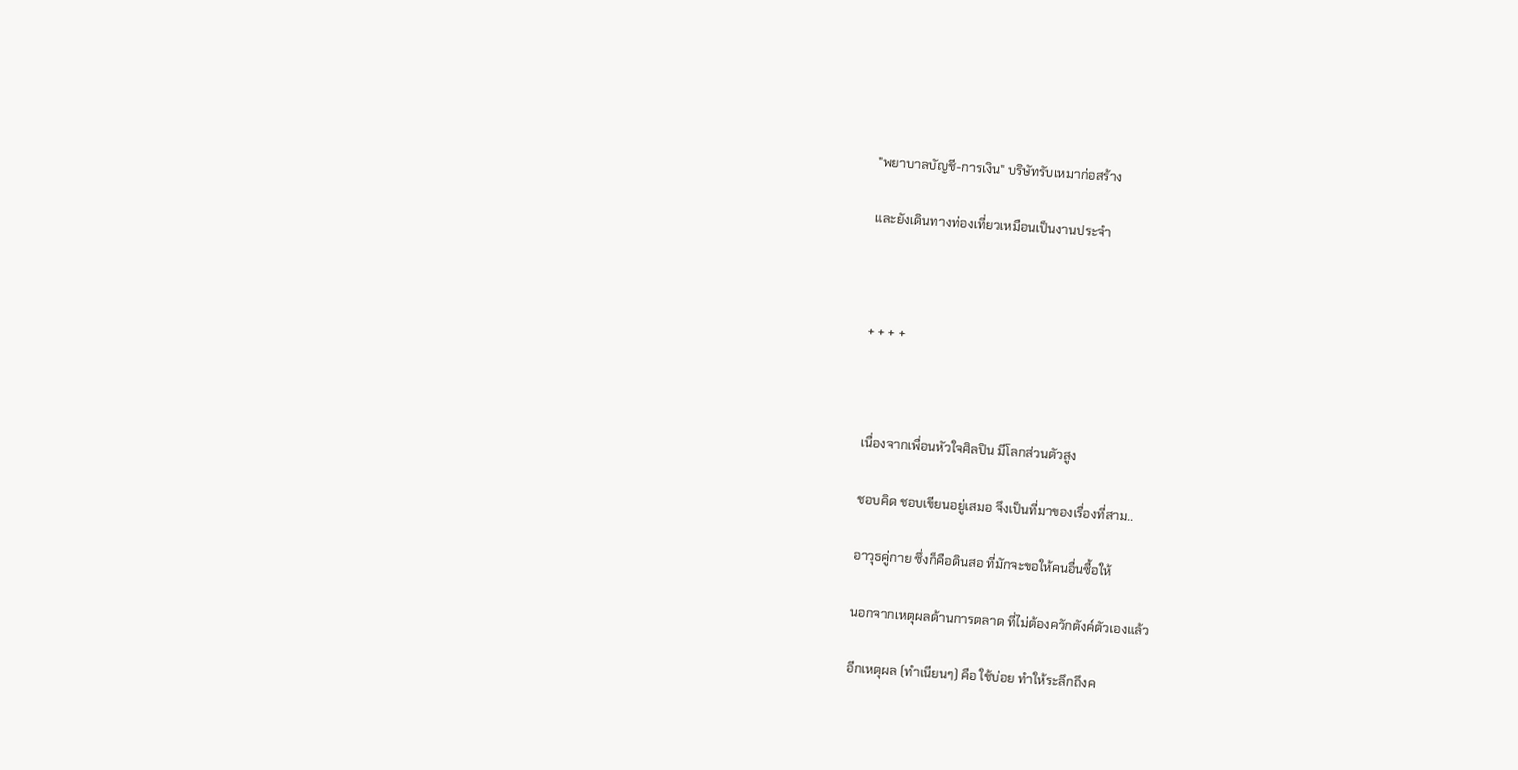"พยาบาลบัญชี-การเงิน" บริษัทรับเหมาก่อสร้าง

และยังเดินทางท่องเที่ยวเหมือนเป็นงานประจำ



+ + + +



เนื่องจากเพื่อนหัวใจศิลปิน มีโลกส่วนตัวสูง

ชอบคิด ชอบเขียนอยู่เสมอ จึงเป็นที่มาของเรื่องที่สาม..

อาวุธคู่กาย ซึ่งก็คือดินสอ ที่มักจะขอให้คนอื่นซื้อให้

นอกจากเหตุผลด้านการตลาด ที่ไม่ต้องควักตังค์ตัวเองแล้ว

อีกเหตุผล (ทำเนียนๆ) คือ ใช้บ่อย ทำให้ระลึกถึงค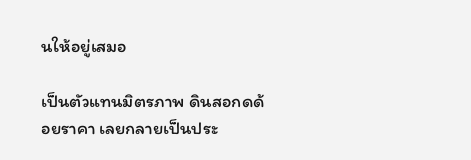นให้อยู่เสมอ

เป็นตัวแทนมิตรภาพ ดินสอกดด้อยราคา เลยกลายเป็นประ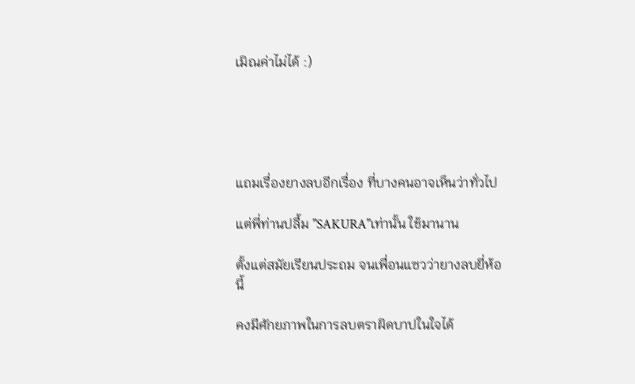เมิณค่าไม่ได้ :)





แถมเรื่องยางลบอีกเรื่อง ที่บางคนอาจเห็นว่าทั่วไป

แต่พี่ท่านปลื้ม "SAKURA"เท่านั้น ใช้มานาน

ตั้งแต่สมัยเรียนประถม จนเพื่อนแซวว่ายางลบยี่ห้อนี้

คงมีศักยภาพในการลบตราผิดบาปในใจได้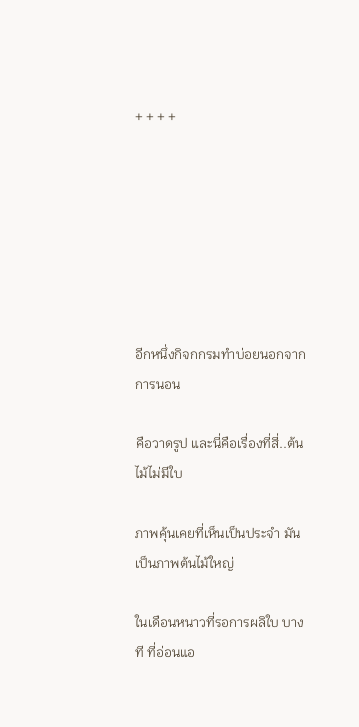+ + + +







อีกหนึ่งกิจกกรมทำบ่อยนอกจากการนอน

คือวาดรูป และนี่คือเรื่องที่สี่..ต้นไม้ไม่มีใบ

ภาพคุ้นเคยที่เห็นเป็นประจำ มันเป็นภาพต้นไม้ใหญ่

ในเดือนหนาวที่รอการผลิใบ บางที ที่อ่อนแอ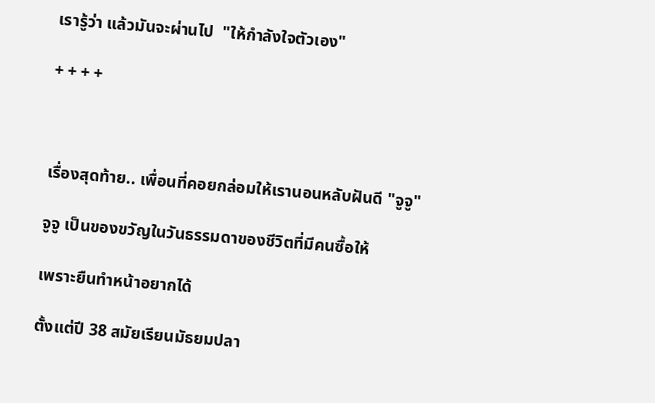เรารู้ว่า แล้วมันจะผ่านไป  "ให้กำลังใจตัวเอง"

+ + + +



เรื่องสุดท้าย.. เพื่อนที่คอยกล่อมให้เรานอนหลับฝันดี "จูจู"

จูจู เป็นของขวัญในวันธรรมดาของชีวิตที่มีคนซื้อให้

เพราะยืนทำหน้าอยากได้

ตั้งแต่ปี 38 สมัยเรียนมัธยมปลา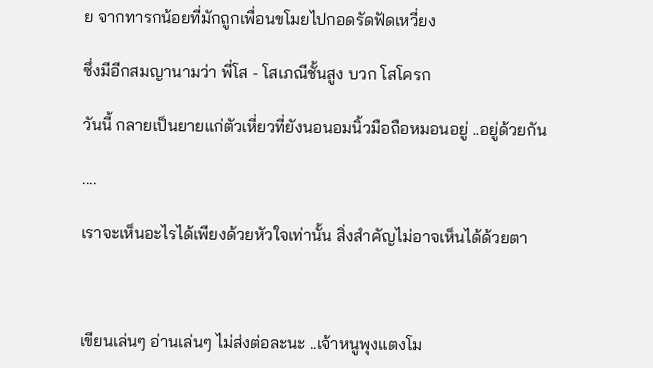ย จากทารกน้อยที่มักถูกเพื่อนขโมยไปกอดรัดฟัดเหวี่ยง

ซึ่งมีอีกสมญานามว่า พี่โส - โสเภณีชั้นสูง บวก โสโครก

วันนี้ กลายเป็นยายแก่ตัวเหี่ยวที่ยังนอนอมนิ้วมือถือหมอนอยู่ ..อยู่ด้วยกัน

....

เราจะเห็นอะไรได้เพียงด้วยหัวใจเท่านั้น สิ่งสำคัญไม่อาจเห็นได้ด้วยตา



เขียนเล่นๆ อ่านเล่นๆ ไม่ส่งต่อละนะ ..เจ้าหนูพุงแตงโม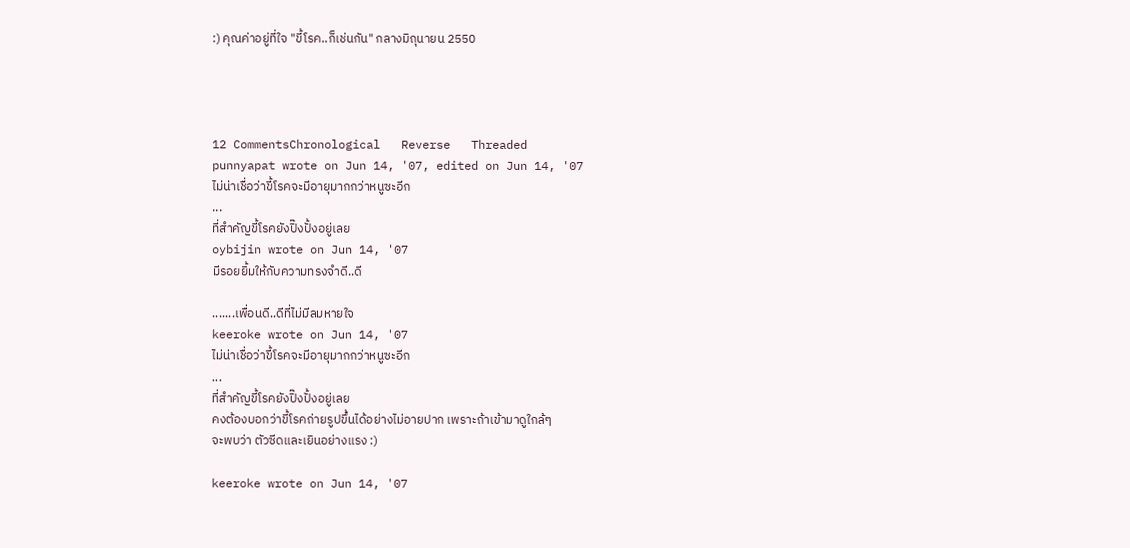:) คุณค่าอยู่ที่ใจ "ขี้โรค..ก็เช่นกัน" กลางมิถุนายน 2550




12 CommentsChronological   Reverse   Threaded
punnyapat wrote on Jun 14, '07, edited on Jun 14, '07
ไม่น่าเชื่อว่าขี้โรคจะมีอายุมากกว่าหนูซะอีก
...
ที่สำคัญขี้โรคยังปิ๊งปั้งอยู่เลย
oybijin wrote on Jun 14, '07
มีรอยยิ้มให้กับความทรงจำดี..ดี

.......เพื่อนดี..ดีที่ไม่มีลมหายใจ
keeroke wrote on Jun 14, '07
ไม่น่าเชื่อว่าขี้โรคจะมีอายุมากกว่าหนูซะอีก
...
ที่สำคัญขี้โรคยังปิ๊งปั้งอยู่เลย
คงต้องบอกว่าขี้โรคถ่ายรูปขึ้นได้อย่างไม่อายปาก เพราะถ้าเข้ามาดูใกล้ๆ
จะพบว่า ตัวซีดและเยินอย่างแรง :)

keeroke wrote on Jun 14, '07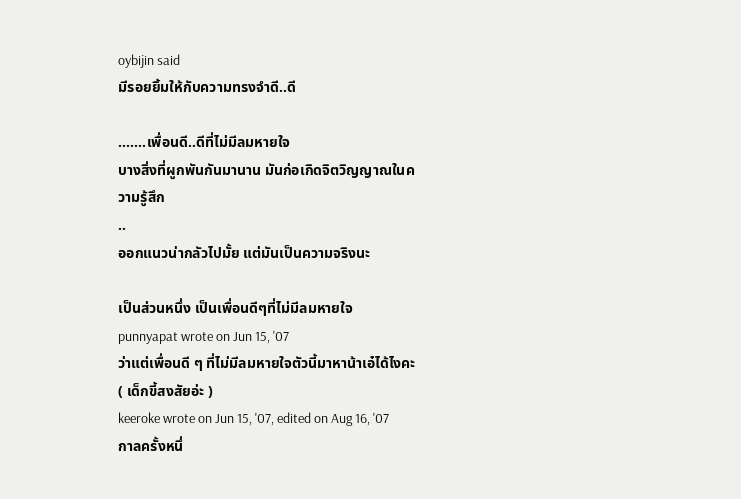oybijin said
มีรอยยิ้มให้กับความทรงจำดี..ดี

.......เพื่อนดี..ดีที่ไม่มีลมหายใจ
บางสิ่งที่ผูกพันกันมานาน มันก่อเกิดจิตวิญญาณในความรู้สึก
..
ออกแนวน่ากลัวไปมั้ย แต่มันเป็นความจริงนะ

เป็นส่วนหนึ่ง เป็นเพื่อนดีๆที่ไม่มีลมหายใจ
punnyapat wrote on Jun 15, '07
ว่าแต่เพื่อนดี ๆ ที่ไม่มีลมหายใจตัวนี้มาหาน้าเอ๋ได้ไงคะ ( เด็กขี้สงสัยอ่ะ )
keeroke wrote on Jun 15, '07, edited on Aug 16, '07
กาลครั้งหนึ่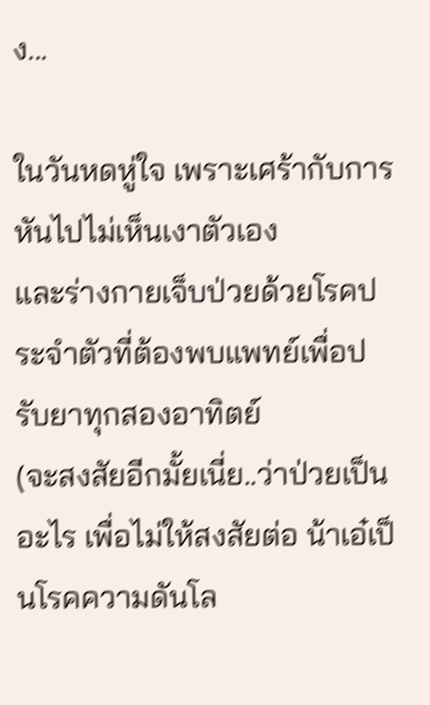ง...

ในวันหดหู่ใจ เพราะเศร้ากับการหันไปไม่เห็นเงาตัวเอง
และร่างกายเจ็บป่วยด้วยโรคประจำตัวที่ต้องพบแพทย์เพื่อปรับยาทุกสองอาทิตย์
(จะสงสัยอีกมั้ยเนี่ย..ว่าป่วยเป็นอะไร เพื่อไม่ให้สงสัยต่อ น้าเอ๋เป็นโรคความดันโล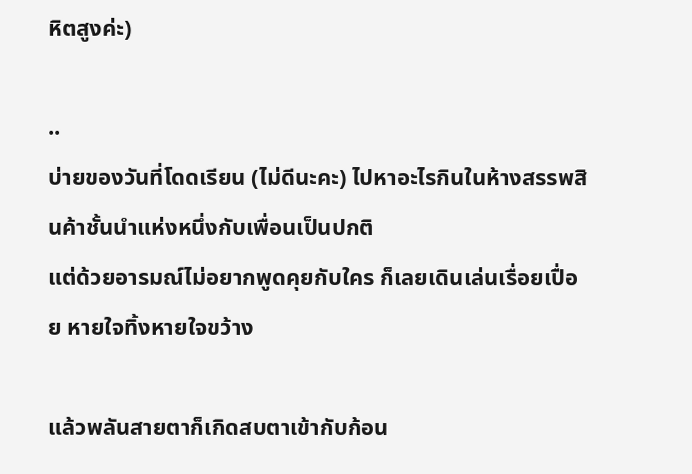หิตสูงค่ะ)

..
บ่ายของวันที่โดดเรียน (ไม่ดีนะคะ) ไปหาอะไรกินในห้างสรรพสินค้าชั้นนำแห่งหนึ่งกับเพื่อนเป็นปกติ
แต่ด้วยอารมณ์ไม่อยากพูดคุยกับใคร ก็เลยเดินเล่นเรื่อยเปื่อย หายใจทิ้งหายใจขว้าง

แล้วพลันสายตาก็เกิดสบตาเข้ากับก้อน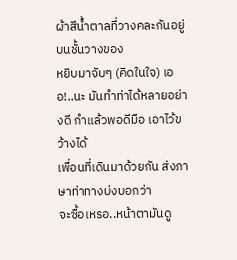ผ้าสีน้ำตาลที่วางคละกันอยู่บนชั้นวางของ
หยิบมาจับๆ (คิดในใจ) เออ!..นะ มันทำท่าได้หลายอย่างดี กำแล้วพอดีมือ เอาไว้ขว้างได้
เพื่อนที่เดินมาด้วยกัน ส่งภาษาท่าทางบ่งบอกว่า
จะซื้อเหรอ..หน้าตามันดู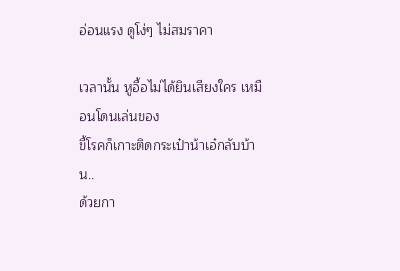อ่อนแรง ดูโง่ๆ ไม่สมราคา

เวลานั้น หูอื้อไม่ได้ยินเสียงใคร เหมือนโดนเล่นของ
ขี้โรคก็เกาะติดกระเป๋าน้าเอ๋กลับบ้าน..
ด้วยกา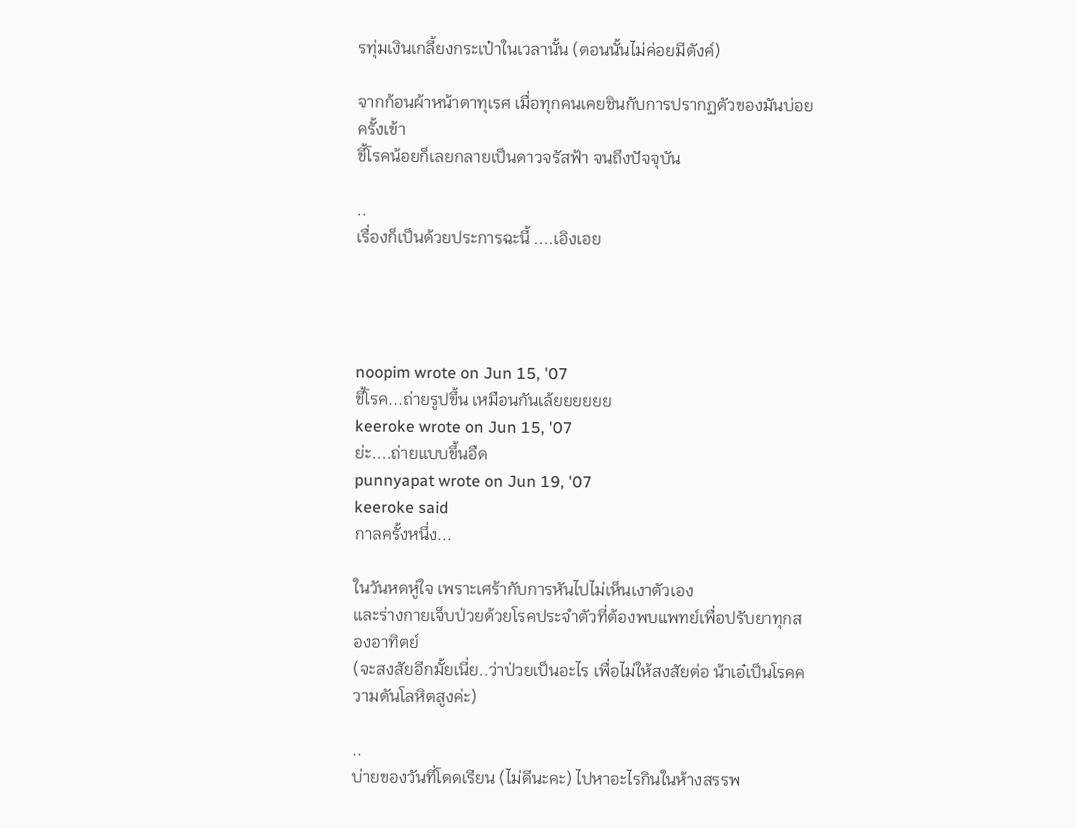รทุ่มเงินเกลี้ยงกระเป๋าในเวลานั้น (ตอนนั้นไม่ค่อยมีตังค์)

จากก้อนผ้าหน้าตาทุเรศ เมื่อทุกคนเคยชินกับการปรากฏตัวของมันบ่อยครั้งเข้า
ขี้โรคน้อยก็เลยกลายเป็นดาวจรัสฟ้า จนถึงปัจจุบัน

..
เรื่องก็เป็นด้วยประการฉะนี้ ....เอิงเอย




noopim wrote on Jun 15, '07
ขี้โรค...ถ่ายรูปขึ้น เหมือนกันเล้ยยยยยย
keeroke wrote on Jun 15, '07
ย่ะ....ถ่ายแบบขึ้นอืด
punnyapat wrote on Jun 19, '07
keeroke said
กาลครั้งหนึ่ง...

ในวันหดหู่ใจ เพราะเศร้ากับการหันไปไม่เห็นเงาตัวเอง
และร่างกายเจ็บป่วยด้วยโรคประจำตัวที่ต้องพบแพทย์เพื่อปรับยาทุกสองอาทิตย์
(จะสงสัยอีกมั้ยเนี่ย..ว่าป่วยเป็นอะไร เพื่อไม่ให้สงสัยต่อ น้าเอ๋เป็นโรคความดันโลหิตสูงค่ะ)

..
บ่ายของวันที่โดดเรียน (ไม่ดีนะคะ) ไปหาอะไรกินในห้างสรรพ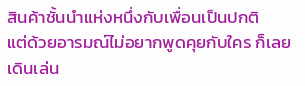สินค้าชั้นนำแห่งหนึ่งกับเพื่อนเป็นปกติ
แต่ด้วยอารมณ์ไม่อยากพูดคุยกับใคร ก็เลยเดินเล่น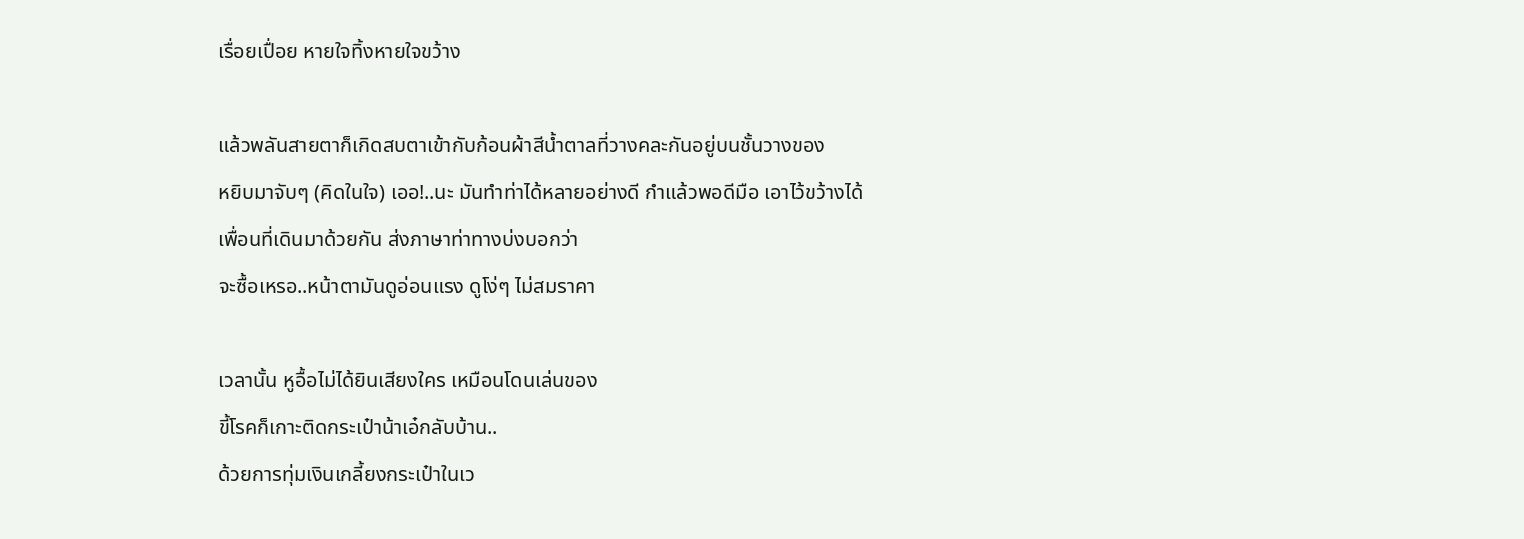เรื่อยเปื่อย หายใจทิ้งหายใจขว้าง

แล้วพลันสายตาก็เกิดสบตาเข้ากับก้อนผ้าสีน้ำตาลที่วางคละกันอยู่บนชั้นวางของ
หยิบมาจับๆ (คิดในใจ) เออ!..นะ มันทำท่าได้หลายอย่างดี กำแล้วพอดีมือ เอาไว้ขว้างได้
เพื่อนที่เดินมาด้วยกัน ส่งภาษาท่าทางบ่งบอกว่า
จะซื้อเหรอ..หน้าตามันดูอ่อนแรง ดูโง่ๆ ไม่สมราคา

เวลานั้น หูอื้อไม่ได้ยินเสียงใคร เหมือนโดนเล่นของ
ขี้โรคก็เกาะติดกระเป๋าน้าเอ๋กลับบ้าน..
ด้วยการทุ่มเงินเกลี้ยงกระเป๋าในเว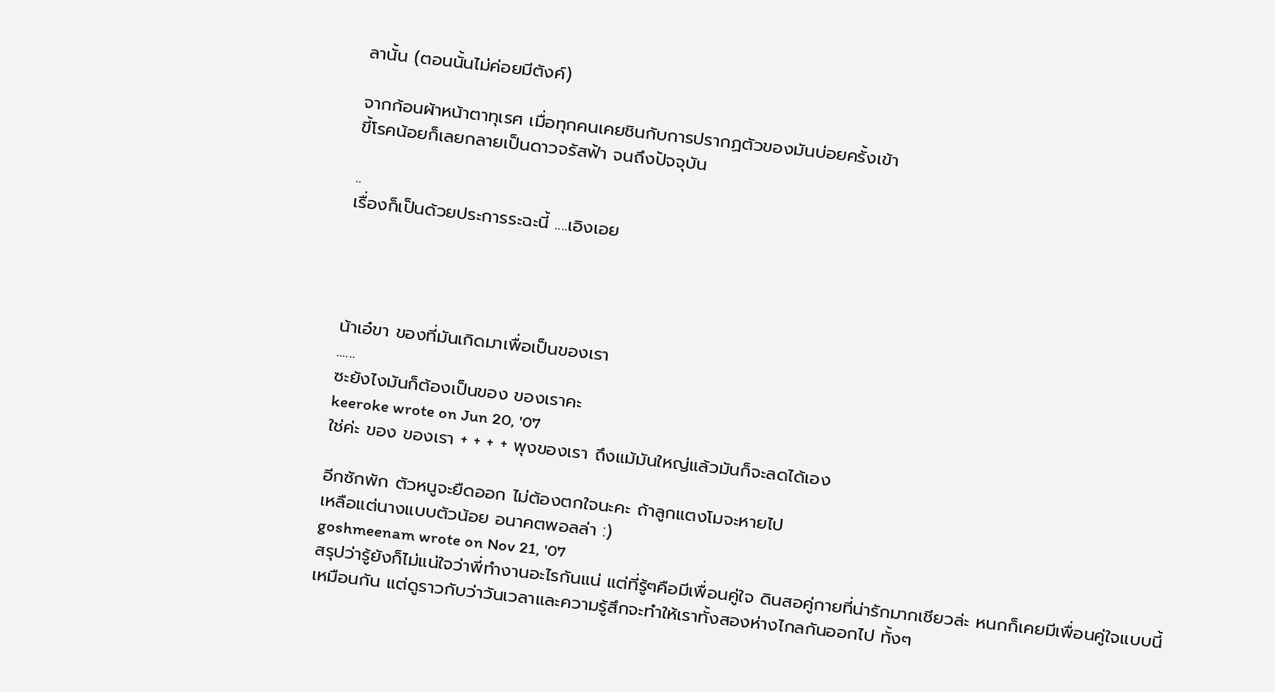ลานั้น (ตอนนั้นไม่ค่อยมีตังค์)

จากก้อนผ้าหน้าตาทุเรศ เมื่อทุกคนเคยชินกับการปรากฏตัวของมันบ่อยครั้งเข้า
ขี้โรคน้อยก็เลยกลายเป็นดาวจรัสฟ้า จนถึงปัจจุบัน

..
เรื่องก็เป็นด้วยประการระฉะนี้ ....เอิงเอย




น้าเอ๋ขา ของที่มันเกิดมาเพื่อเป็นของเรา
......
ซะยังไงมันก็ต้องเป็นของ ของเราคะ
keeroke wrote on Jun 20, '07
ใช่ค่ะ ของ ของเรา + + + + พุงของเรา ถึงแม้มันใหญ่แล้วมันก็จะลดได้เอง

อีกซักพัก ตัวหนูจะยืดออก ไม่ต้องตกใจนะคะ ถ้าลูกแตงโมจะหายไป
เหลือแต่นางแบบตัวน้อย อนาคตพอลล่า :)
goshmeenam wrote on Nov 21, '07
สรุปว่ารู้ยังก็ไม่แน่ใจว่าพี่ทำงานอะไรกันแน่ แต่ที่รู้ๆคือมีเพื่อนคู่ใจ ดินสอคู่กายที่น่ารักมากเชียวล่ะ หนกก็เคยมีเพื่อนคู่ใจแบบนี้เหมือนกัน แต่ดูราวกับว่าวันเวลาและความรู้สึกจะทำให้เราทั้งสองห่างไกลกันออกไป ทั้งๆ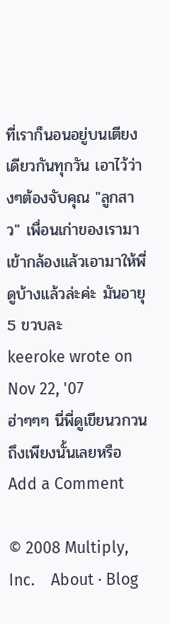ที่เราก็นอนอยู่บนเตียงเดียวกันทุกวัน เอาไว้ว่างๆต้องจับคุณ "ลูกสาว" เพื่อนเก่าของเรามาเข้ากล้องแล้วเอามาให้พี่ดูบ้างแล้วล่ะค่ะ มันอายุ 5 ขวบละ
keeroke wrote on Nov 22, '07
ฮ่าๆๆๆ นี่พี่ดูเขียนวกวนถึงเพียงนั้นเลยหรือ
Add a Comment

© 2008 Multiply, Inc.    About · Blog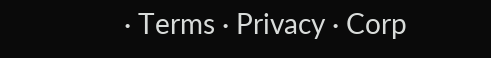· Terms · Privacy · Corp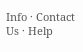Info · Contact Us · Help